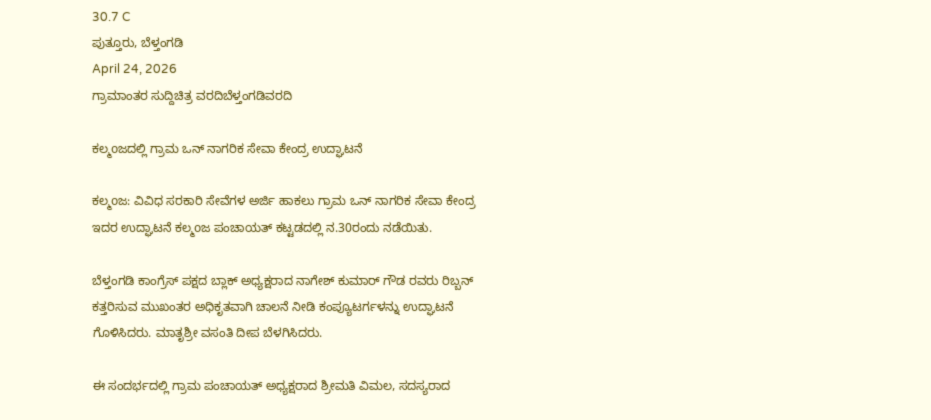30.7 C
ಪುತ್ತೂರು, ಬೆಳ್ತಂಗಡಿ
April 24, 2026
ಗ್ರಾಮಾಂತರ ಸುದ್ದಿಚಿತ್ರ ವರದಿಬೆಳ್ತಂಗಡಿವರದಿ

ಕಲ್ಮoಜದಲ್ಲಿ ಗ್ರಾಮ ಒನ್ ನಾಗರಿಕ ಸೇವಾ ಕೇಂದ್ರ ಉದ್ಘಾಟನೆ

ಕಲ್ಮoಜ: ವಿವಿಧ ಸರಕಾರಿ ಸೇವೆಗಳ ಅರ್ಜಿ ಹಾಕಲು ಗ್ರಾಮ ಒನ್ ನಾಗರಿಕ ಸೇವಾ ಕೇಂದ್ರ ಇದರ ಉದ್ಘಾಟನೆ ಕಲ್ಮoಜ ಪಂಚಾಯತ್ ಕಟ್ಟಡದಲ್ಲಿ ನ.30ರಂದು ನಡೆಯಿತು.

ಬೆಳ್ತಂಗಡಿ ಕಾಂಗ್ರೆಸ್ ಪಕ್ಷದ ಬ್ಲಾಕ್ ಅಧ್ಯಕ್ಷರಾದ ನಾಗೇಶ್ ಕುಮಾರ್ ಗೌಡ ರವರು ರಿಬ್ಬನ್ ಕತ್ತರಿಸುವ ಮುಖಂತರ ಅಧಿಕೃತವಾಗಿ ಚಾಲನೆ ನೀಡಿ ಕಂಪ್ಯೂಟರ್ಗಳನ್ನು ಉದ್ಘಾಟನೆ ಗೊಳಿಸಿದರು. ಮಾತೃಶ್ರೀ ವಸಂತಿ ದೀಪ ಬೆಳಗಿಸಿದರು.

ಈ ಸಂದರ್ಭದಲ್ಲಿ ಗ್ರಾಮ ಪಂಚಾಯತ್ ಅಧ್ಯಕ್ಷರಾದ ಶ್ರೀಮತಿ ವಿಮಲ, ಸದಸ್ಯರಾದ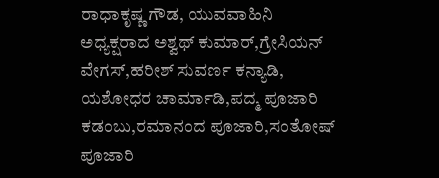ರಾಧಾಕೃಷ್ಣ ಗೌಡ, ಯುವವಾಹಿನಿ ಅಧ್ಯಕ್ಷರಾದ ಅಶ್ವಥ್ ಕುಮಾರ್,ಗ್ರೇಸಿಯನ್ ವೇಗಸ್,ಹರೀಶ್ ಸುವರ್ಣ ಕನ್ಯಾಡಿ, ಯಶೋಧರ ಚಾರ್ಮಾಡಿ,ಪದ್ಮ ಪೂಜಾರಿ ಕಡಂಬು,ರಮಾನಂದ ಪೂಜಾರಿ,ಸಂತೋಷ್ ಪೂಜಾರಿ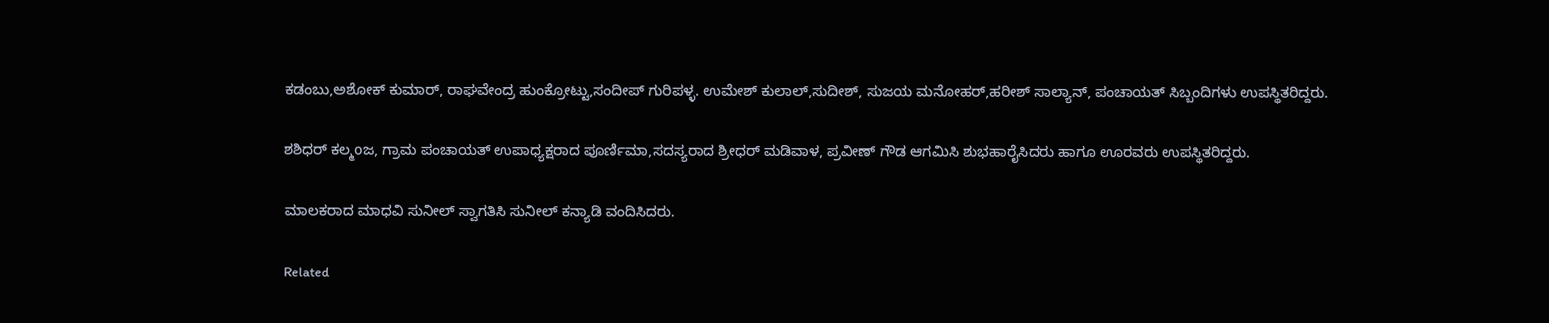ಕಡಂಬು,ಅಶೋಕ್ ಕುಮಾರ್, ರಾಘವೇಂದ್ರ ಹುಂಕ್ರೋಟ್ಟು,ಸಂದೀಪ್ ಗುರಿಪಳ್ಳ. ಉಮೇಶ್ ಕುಲಾಲ್,ಸುದೀಶ್, ಸುಜಯ ಮನೋಹರ್,ಹರೀಶ್ ಸಾಲ್ಯಾನ್, ಪಂಚಾಯತ್ ಸಿಬ್ಬಂದಿಗಳು ಉಪಸ್ಥಿತರಿದ್ದರು.

ಶಶಿಧರ್ ಕಲ್ಮoಜ, ಗ್ರಾಮ ಪಂಚಾಯತ್ ಉಪಾಧ್ಯಕ್ಷರಾದ ಪೂರ್ಣಿಮಾ,ಸದಸ್ಯರಾದ ಶ್ರೀಧರ್ ಮಡಿವಾಳ, ಪ್ರವೀಣ್ ಗೌಡ ಆಗಮಿಸಿ ಶುಭಹಾರೈಸಿದರು ಹಾಗೂ ಊರವರು ಉಪಸ್ಥಿತರಿದ್ದರು.

ಮಾಲಕರಾದ ಮಾಧವಿ ಸುನೀಲ್ ಸ್ವಾಗತಿಸಿ ಸುನೀಲ್ ಕನ್ಯಾಡಿ ವಂದಿಸಿದರು.

Related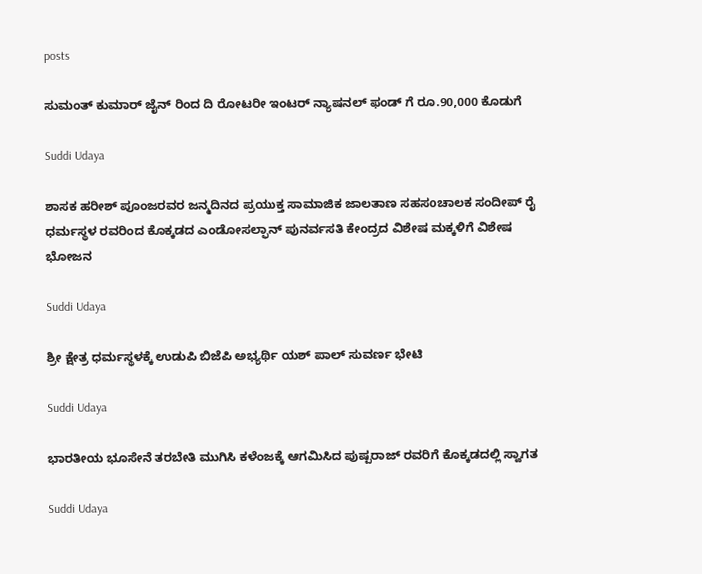posts

ಸುಮಂತ್ ಕುಮಾರ್ ಜೈನ್ ರಿಂದ ದಿ ರೋಟರೀ ಇಂಟರ್ ನ್ಯಾಷನಲ್ ಫಂಡ್ ಗೆ ರೂ.90,000 ಕೊಡುಗೆ

Suddi Udaya

ಶಾಸಕ ಹರೀಶ್ ಪೂಂಜರವರ ಜನ್ಮದಿನದ ಪ್ರಯುಕ್ತ ಸಾಮಾಜಿಕ ಜಾಲತಾಣ ಸಹಸoಚಾಲಕ ಸಂದೀಪ್ ರೈ ಧರ್ಮಸ್ಥಳ ರವರಿಂದ ಕೊಕ್ಕಡದ ಎಂಡೋಸಲ್ಫಾನ್ ಪುನರ್ವಸತಿ ಕೇಂದ್ರದ ವಿಶೇಷ ಮಕ್ಕಳಿಗೆ ವಿಶೇಷ ಭೋಜನ

Suddi Udaya

ಶ್ರೀ ಕ್ಷೇತ್ರ ಧರ್ಮಸ್ಥಳಕ್ಕೆ ಉಡುಪಿ ಬಿಜೆಪಿ ಅಭ್ಯರ್ಥಿ ಯಶ್ ಪಾಲ್ ಸುವರ್ಣ ಭೇಟಿ

Suddi Udaya

ಭಾರತೀಯ ಭೂಸೇನೆ ತರಬೇತಿ ಮುಗಿಸಿ ಕಳೆಂಜಕ್ಕೆ ಆಗಮಿಸಿದ ಪುಷ್ಪರಾಜ್ ರವರಿಗೆ ಕೊಕ್ಕಡದಲ್ಲಿ ಸ್ವಾಗತ

Suddi Udaya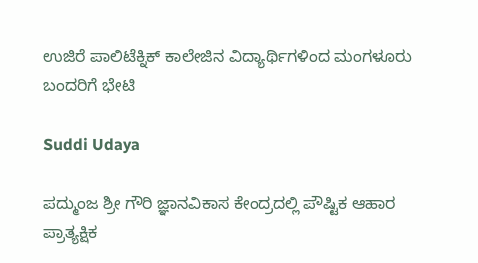ಉಜಿರೆ ಪಾಲಿಟೆಕ್ನಿಕ್ ಕಾಲೇಜಿನ ವಿದ್ಯಾರ್ಥಿಗಳಿಂದ ಮಂಗಳೂರು ಬಂದರಿಗೆ ಭೇಟಿ

Suddi Udaya

ಪದ್ಮುಂಜ ಶ್ರೀ ಗೌರಿ ಜ್ಞಾನವಿಕಾಸ ಕೇಂದ್ರದಲ್ಲಿ ಪೌಷ್ಟಿಕ ಆಹಾರ ಪ್ರಾತ್ಯಕ್ಷಿಕ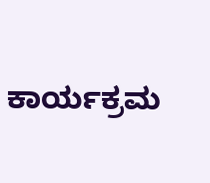ಕಾರ್ಯಕ್ರಮ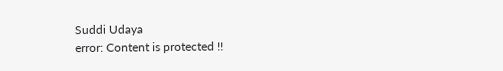Suddi Udaya
error: Content is protected !!